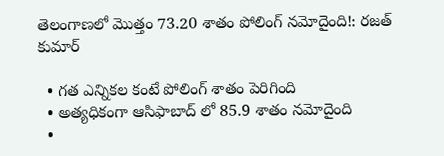తెలంగాణలో మొత్తం 73.20 శాతం పోలింగ్ నమోదైంది!: రజత్ కుమార్

  • గత ఎన్నికల కంటే పోలింగ్ శాతం పెరిగింది
  • అత్యధికంగా ఆసిఫాబాద్ లో 85.9 శాతం నమోదైంది
  •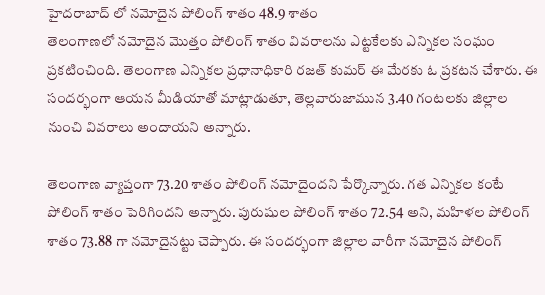హైదరాబాద్ లో నమోదైన పోలింగ్ శాతం 48.9 శాతం
తెలంగాణలో నమోదైన మొత్తం పోలింగ్ శాతం వివరాలను ఎట్టకేలకు ఎన్నికల సంఘం ప్రకటించింది. తెలంగాణ ఎన్నికల ప్రధానాధికారి రజత్ కుమర్ ఈ మేరకు ఓ ప్రకటన చేశారు. ఈ సందర్భంగా ఆయన మీడియాతో మాట్లాడుతూ, తెల్లవారుజామున 3.40 గంటలకు జిల్లాల నుంచి వివరాలు అందాయని అన్నారు.

తెలంగాణ వ్యాప్తంగా 73.20 శాతం పోలింగ్ నమోదైందని పేర్కొన్నారు. గత ఎన్నికల కంటే పోలింగ్ శాతం పెరిగిందని అన్నారు. పురుషుల పోలింగ్ శాతం 72.54 అని, మహిళల పోలింగ్ శాతం 73.88 గా నమోదైనట్టు చెప్పారు. ఈ సందర్భంగా జిల్లాల వారీగా నమోదైన పోలింగ్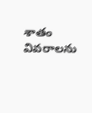శాతం వివరాలను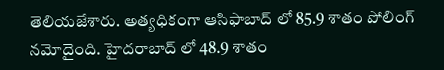తెలియజేశారు. అత్యధికంగా ఆసిఫాబాద్ లో 85.9 శాతం పోలింగ్ నమోదైంది. హైదరాబాద్ లో 48.9 శాతం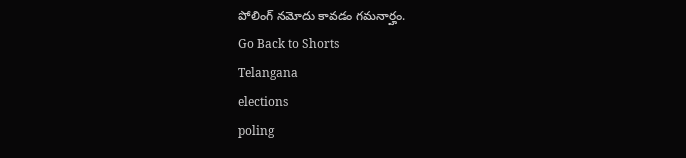పోలింగ్ నమోదు కావడం గమనార్హం.
Go Back to Shorts
Telangana
elections
poling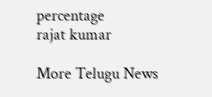percentage
rajat kumar

More Telugu News